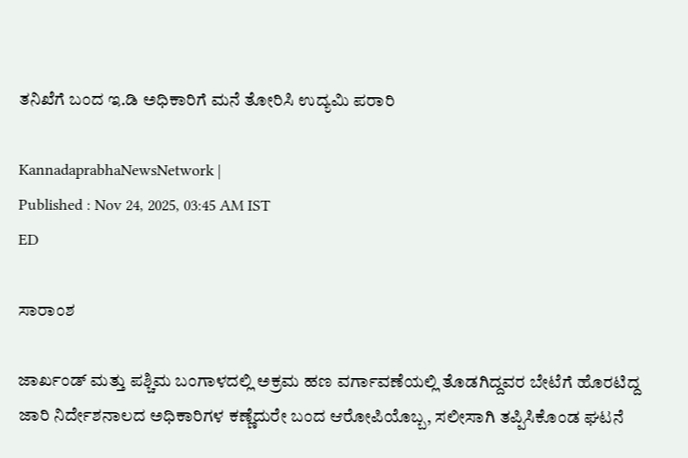ತನಿಖೆಗೆ ಬಂದ ಇ.ಡಿ ಅಧಿಕಾರಿಗೆ ಮನೆ ತೋರಿಸಿ ಉದ್ಯಮಿ ಪರಾರಿ

KannadaprabhaNewsNetwork |
Published : Nov 24, 2025, 03:45 AM IST
ED

ಸಾರಾಂಶ

ಜಾರ್ಖಂಡ್‌ ಮತ್ತು ಪಶ್ಚಿಮ ಬಂಗಾಳದಲ್ಲಿ ಅಕ್ರಮ ಹಣ ವರ್ಗಾವಣೆಯಲ್ಲಿ ತೊಡಗಿದ್ದವರ ಬೇಟೆಗೆ ಹೊರಟಿದ್ದ ಜಾರಿ ನಿರ್ದೇಶನಾಲದ ಅಧಿಕಾರಿಗಳ ಕಣ್ಣೆದುರೇ ಬಂದ ಆರೋಪಿಯೊಬ್ಬ, ಸಲೀಸಾಗಿ ತಪ್ಪಿಸಿಕೊಂಡ ಘಟನೆ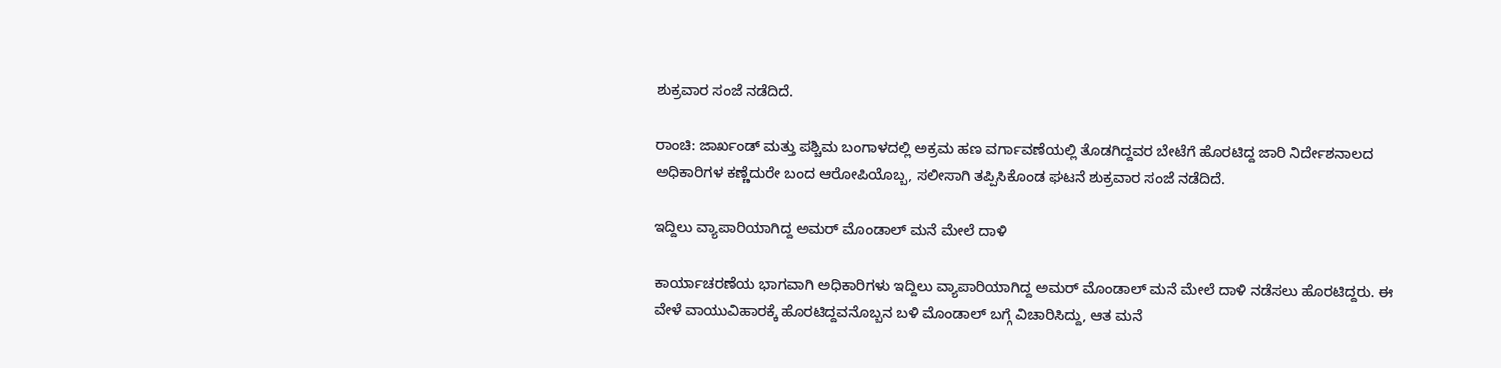ಶುಕ್ರವಾರ ಸಂಜೆ ನಡೆದಿದೆ.

ರಾಂಚಿ: ಜಾರ್ಖಂಡ್‌ ಮತ್ತು ಪಶ್ಚಿಮ ಬಂಗಾಳದಲ್ಲಿ ಅಕ್ರಮ ಹಣ ವರ್ಗಾವಣೆಯಲ್ಲಿ ತೊಡಗಿದ್ದವರ ಬೇಟೆಗೆ ಹೊರಟಿದ್ದ ಜಾರಿ ನಿರ್ದೇಶನಾಲದ ಅಧಿಕಾರಿಗಳ ಕಣ್ಣೆದುರೇ ಬಂದ ಆರೋಪಿಯೊಬ್ಬ, ಸಲೀಸಾಗಿ ತಪ್ಪಿಸಿಕೊಂಡ ಘಟನೆ ಶುಕ್ರವಾರ ಸಂಜೆ ನಡೆದಿದೆ.

ಇದ್ದಿಲು ವ್ಯಾಪಾರಿಯಾಗಿದ್ದ ಅಮರ್‌ ಮೊಂಡಾಲ್‌ ಮನೆ ಮೇಲೆ ದಾಳಿ

ಕಾರ್ಯಾಚರಣೆಯ ಭಾಗವಾಗಿ ಅಧಿಕಾರಿಗಳು ಇದ್ದಿಲು ವ್ಯಾಪಾರಿಯಾಗಿದ್ದ ಅಮರ್‌ ಮೊಂಡಾಲ್‌ ಮನೆ ಮೇಲೆ ದಾಳಿ ನಡೆಸಲು ಹೊರಟಿದ್ದರು. ಈ ವೇಳೆ ವಾಯುವಿಹಾರಕ್ಕೆ ಹೊರಟಿದ್ದವನೊಬ್ಬನ ಬಳಿ ಮೊಂಡಾಲ್‌ ಬಗ್ಗೆ ವಿಚಾರಿಸಿದ್ದು, ಆತ ಮನೆ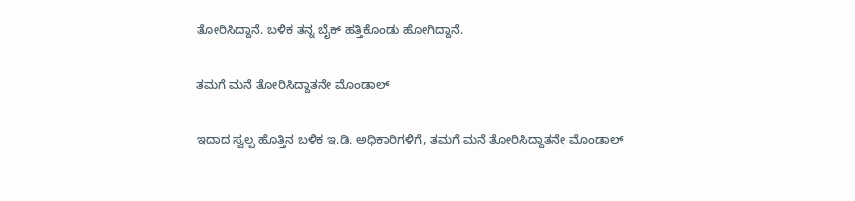ತೋರಿಸಿದ್ದಾನೆ. ಬಳಿಕ ತನ್ನ ಬೈಕ್‌ ಹತ್ತಿಕೊಂಡು ಹೋಗಿದ್ದಾನೆ.

ತಮಗೆ ಮನೆ ತೋರಿಸಿದ್ದಾತನೇ ಮೊಂಡಾಲ್‌

ಇದಾದ ಸ್ವಲ್ಪ ಹೊತ್ತಿನ ಬಳಿಕ ಇ.ಡಿ. ಅಧಿಕಾರಿಗಳಿಗೆ, ತಮಗೆ ಮನೆ ತೋರಿಸಿದ್ದಾತನೇ ಮೊಂಡಾಲ್‌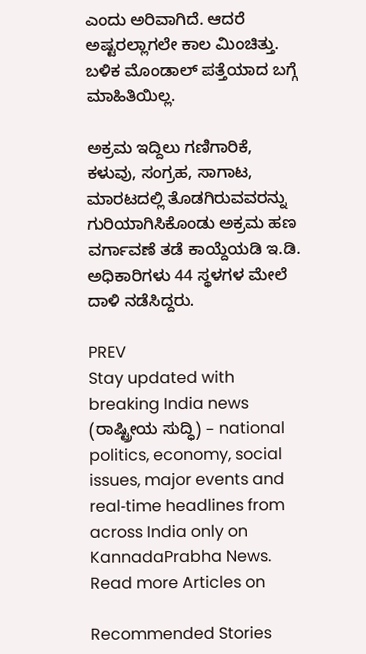ಎಂದು ಅರಿವಾಗಿದೆ. ಆದರೆ ಅಷ್ಟರಲ್ಲಾಗಲೇ ಕಾಲ ಮಿಂಚಿತ್ತು. ಬಳಿಕ ಮೊಂಡಾಲ್‌ ಪತ್ತೆಯಾದ ಬಗ್ಗೆ ಮಾಹಿತಿಯಿಲ್ಲ.

ಅಕ್ರಮ ಇದ್ದಿಲು ಗಣಿಗಾರಿಕೆ, ಕಳುವು, ಸಂಗ್ರಹ, ಸಾಗಾಟ, ಮಾರಟದಲ್ಲಿ ತೊಡಗಿರುವವರನ್ನು ಗುರಿಯಾಗಿಸಿಕೊಂಡು ಅಕ್ರಮ ಹಣ ವರ್ಗಾವಣೆ ತಡೆ ಕಾಯ್ದೆಯಡಿ ಇ.ಡಿ. ಅಧಿಕಾರಿಗಳು 44 ಸ್ಥಳಗಳ ಮೇಲೆ ದಾಳಿ ನಡೆಸಿದ್ದರು.

PREV
Stay updated with breaking India news (ರಾಷ್ಟ್ರೀಯ ಸುದ್ಧಿ) – national politics, economy, social issues, major events and real‑time headlines from across India only on KannadaPrabha News.
Read more Articles on

Recommended Stories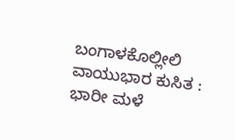ಬಂಗಾಳಕೊಲ್ಲೀಲಿ ವಾಯುಭಾರ ಕುಸಿತ : ಭಾರೀ ಮಳೆ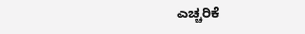ಎಚ್ಚರಿಕೆ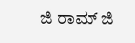ಜಿ ರಾಮ್‌ ಜಿ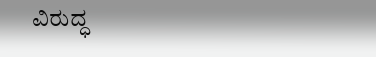ವಿರುದ್ಧ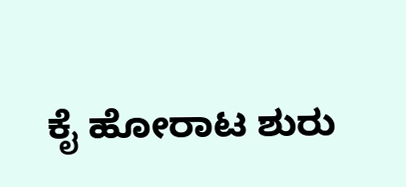ಕೈ ಹೋರಾಟ ಶುರು